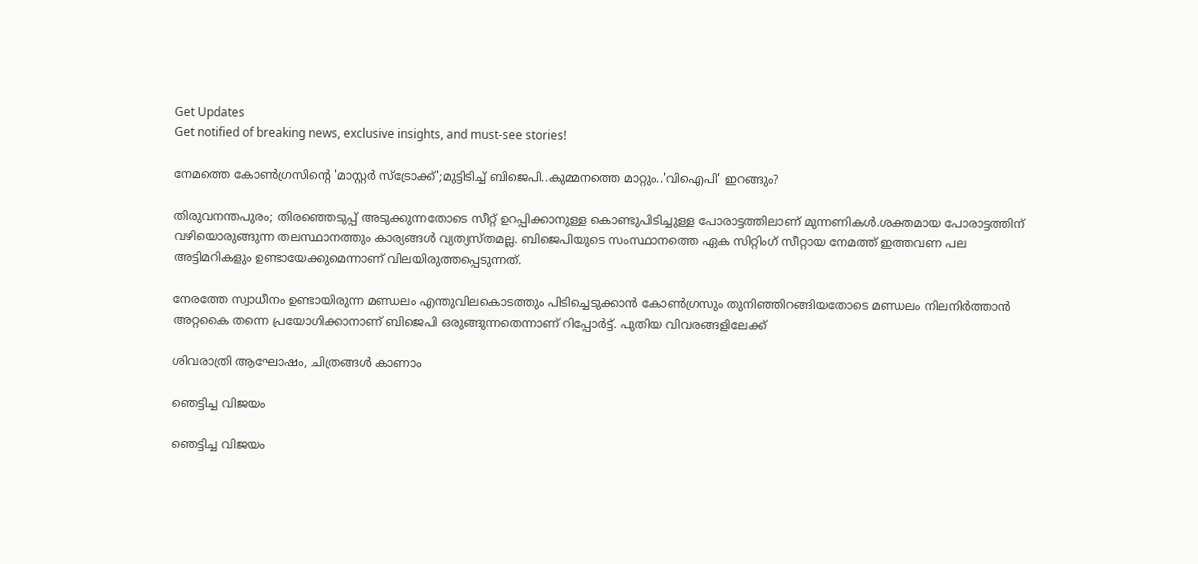Get Updates
Get notified of breaking news, exclusive insights, and must-see stories!

നേമത്തെ കോൺഗ്രസിന്റെ 'മാസ്റ്റർ സ്ട്രോക്ക്';മുട്ടിടിച്ച് ബിജെപി..കുമ്മനത്തെ മാറ്റും..'വിഐപി' ഇറങ്ങും?

തിരുവനന്തപുരം; തിരഞ്ഞെടുപ്പ് അടുക്കുന്നതോടെ സീറ്റ് ഉറപ്പിക്കാനുള്ള കൊണ്ടുപിടിച്ചുള്ള പോരാട്ടത്തിലാണ് മുന്നണികൾ.ശക്തമായ പോരാട്ടത്തിന് വഴിയൊരുങ്ങുന്ന തലസ്ഥാനത്തും കാര്യങ്ങൾ വ്യത്യസ്തമല്ല. ബിജെപിയുടെ സംസ്ഥാനത്തെ ഏക സിറ്റിംഗ് സീറ്റായ നേമത്ത് ഇത്തവണ പല അട്ടിമറികളും ഉണ്ടായേക്കുമെന്നാണ് വിലയിരുത്തപ്പെടുന്നത്.

നേരത്തേ സ്വാധീനം ഉണ്ടായിരുന്ന മണ്ഡലം എന്തുവിലകൊടത്തും പിടിച്ചെടുക്കാൻ കോൺഗ്രസും തുനിഞ്ഞിറങ്ങിയതോടെ മണ്ഡലം നിലനിർത്താൻ അറ്റകൈ തന്നെ പ്രയോഗിക്കാനാണ് ബിജെപി ഒരുങ്ങുന്നതെന്നാണ് റിപ്പോർട്ട്. പുതിയ വിവരങ്ങളിലേക്ക്

ശിവരാത്രി ആഘോഷം, ചിത്രങ്ങൾ കാണാം

ഞെട്ടിച്ച വിജയം

ഞെട്ടിച്ച വിജയം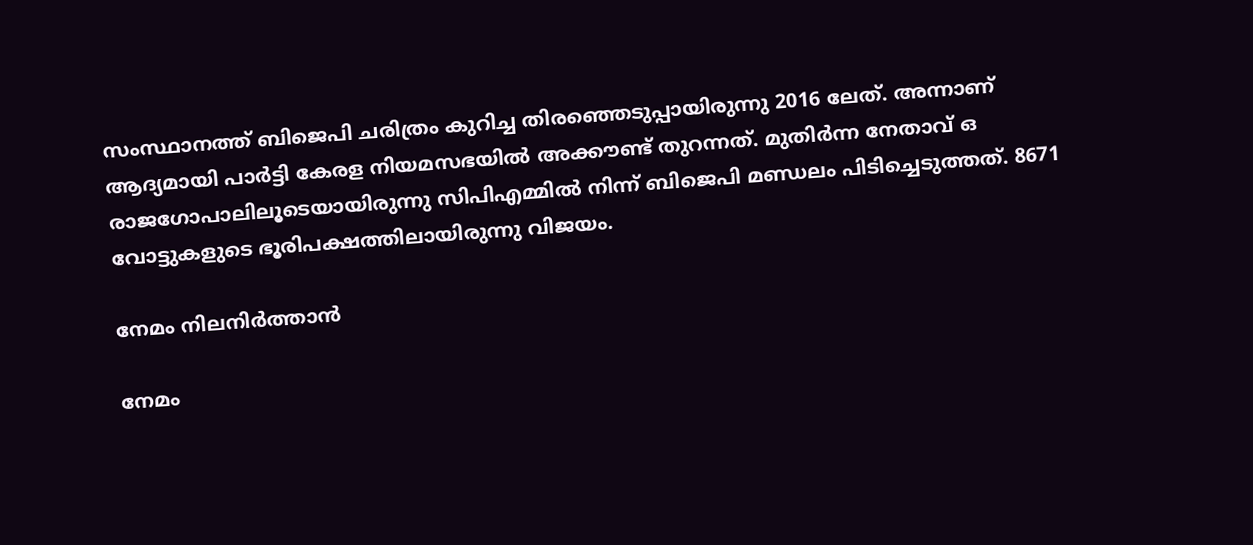സംസ്ഥാനത്ത് ബിജെപി ചരിത്രം കുറിച്ച തിരഞ്ഞെടുപ്പായിരുന്നു 2016 ലേത്. അന്നാണ് ആദ്യമായി പാർട്ടി കേരള നിയമസഭയിൽ അക്കൗണ്ട് തുറന്നത്. മുതിർന്ന നേതാവ് ഒ രാജഗോപാലിലൂടെയായിരുന്നു സിപിഎമ്മിൽ നിന്ന് ബിജെപി മണ്ഡലം പിടിച്ചെടുത്തത്. 8671 വോട്ടുകളുടെ ഭൂരിപക്ഷത്തിലായിരുന്നു വിജയം.

നേമം നിലനിർത്താൻ

നേമം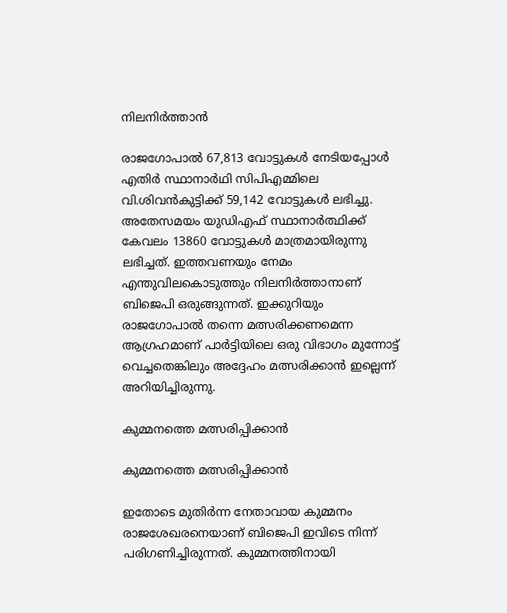നിലനിർത്താൻ

രാജഗോപാൽ 67,813 വോട്ടുകൾ നേടിയപ്പോൾ എതിർ സ്ഥാനാർഥി സിപിഎമ്മിലെ വി.ശിവൻകുട്ടിക്ക് 59,142 വോട്ടുകൾ ലഭിച്ചു.
അതേസമയം യുഡിഎഫ് സ്ഥാനാര്‍ത്ഥിക്ക് കേവലം 13860 വോട്ടുകള്‍ മാത്രമായിരുന്നു ലഭിച്ചത്. ഇത്തവണയും നേമം എന്തുവിലകൊടുത്തും നിലനിർത്താനാണ് ബിജെപി ഒരുങ്ങുന്നത്. ഇക്കുറിയും രാജഗോപാൽ തന്നെ മത്സരിക്കണമെന്ന ആഗ്രഹമാണ് പാർട്ടിയിലെ ഒരു വിഭാഗം മുന്നോട്ട് വെച്ചതെങ്കിലും അദ്ദേഹം മത്സരിക്കാൻ ഇല്ലെന്ന് അറിയിച്ചിരുന്നു.

കുമ്മനത്തെ മത്സരിപ്പിക്കാൻ

കുമ്മനത്തെ മത്സരിപ്പിക്കാൻ

ഇതോടെ മുതിർന്ന നേതാവായ കുമ്മനം രാജശേഖരനെയാണ് ബിജെപി ഇവിടെ നിന്ന് പരിഗണിച്ചിരുന്നത്. കുമ്മനത്തിനായി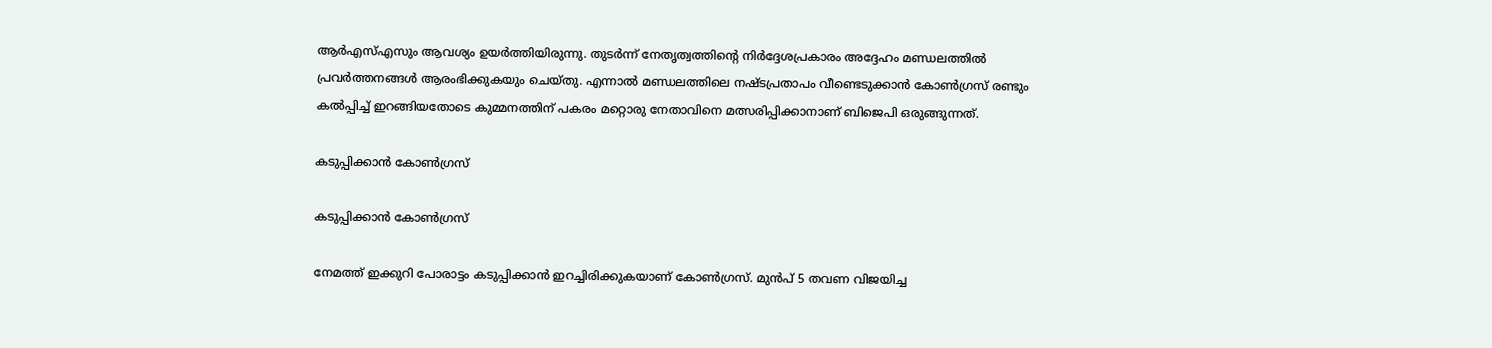ആർഎസ്എസും ആവശ്യം ഉയർത്തിയിരുന്നു. തുടർന്ന് നേതൃത്വത്തിന്റെ നിർദ്ദേശപ്രകാരം അദ്ദേഹം മണ്ഡലത്തിൽ പ്രവർത്തനങ്ങൾ ആരംഭിക്കുകയും ചെയ്തു. എന്നാൽ മണ്ഡലത്തിലെ നഷ്ടപ്രതാപം വീണ്ടെടുക്കാൻ കോൺഗ്രസ് രണ്ടും കൽപ്പിച്ച് ഇറങ്ങിയതോടെ കുമ്മനത്തിന് പകരം മറ്റൊരു നേതാവിനെ മത്സരിപ്പിക്കാനാണ് ബിജെപി ഒരുങ്ങുന്നത്.

കടുപ്പിക്കാൻ കോൺഗ്രസ്

കടുപ്പിക്കാൻ കോൺഗ്രസ്

നേമത്ത് ഇക്കുറി പോരാട്ടം കടുപ്പിക്കാൻ ഇറച്ചിരിക്കുകയാണ് കോൺഗ്രസ്. മുൻപ് 5 തവണ വിജയിച്ച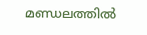മണ്ഡലത്തിൽ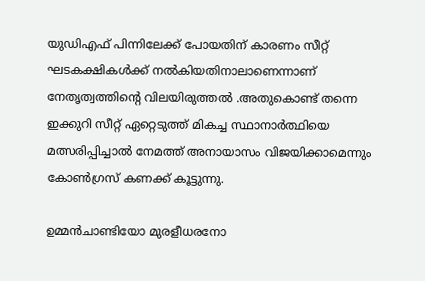യുഡിഎഫ് പിന്നിലേക്ക് പോയതിന് കാരണം സീറ്റ് ഘടകക്ഷികൾക്ക് നൽകിയതിനാലാണെന്നാണ് നേതൃത്വത്തിന്റെ വിലയിരുത്തൽ .അതുകൊണ്ട് തന്നെ ഇക്കുറി സീറ്റ് ഏറ്റെടുത്ത് മികച്ച സ്ഥാനാർത്ഥിയെ മത്സരിപ്പിച്ചാൽ നേമത്ത് അനായാസം വിജയിക്കാമെന്നും കോൺഗ്രസ് കണക്ക് കൂട്ടുന്നു.

ഉമ്മൻചാണ്ടിയോ മുരളീധരനോ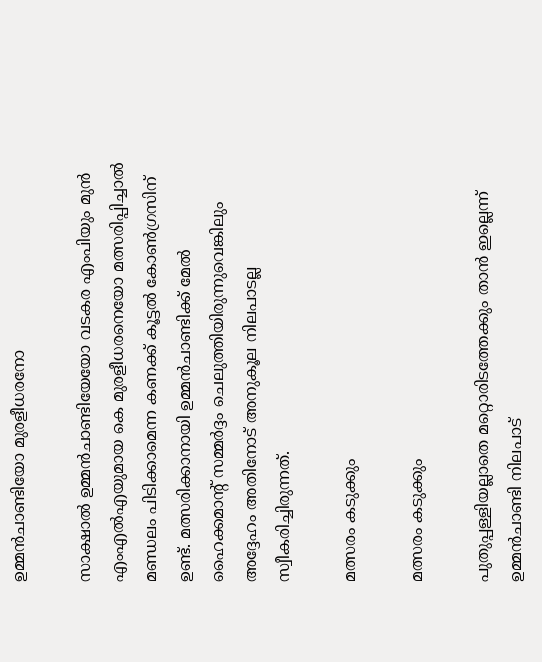ഉമ്മൻചാണ്ടിയോ മുരളീധരനോ

സാക്ഷാൽ ഉമ്മൻചാണ്ടിയേയോ വടകര എംപിയും മുൻ എംഎൽഎയുമായ കെ മുരളീധരനെയോ മത്സരിപ്പിച്ചാൽ മണ്ഡലം പിടിക്കാമെന്ന കണക്ക് കൂട്ടൽ കോൺഗ്രസിന് ഉണ്ട്. മത്സരിക്കാനായി ഉമ്മൻചാണ്ടിക്ക് മേൽ ഹൈക്കമാന്റ് സമ്മർദ്ദം ചെലുത്തിയിരുന്നുവെങ്കിലും അദ്ദേഹം അതിനോട് അനുകൂല നിലപാടല്ല സ്വീകരിച്ചിരുന്നത്.

മത്സരം കടുക്കും

മത്സരം കടുക്കും

പുതുപ്പള്ളിയല്ലാതെ മറ്റൊരിടത്തേക്കും താൻ ഇല്ലെന്ന് ഉമ്മൻചാണ്ടി നിലപാട്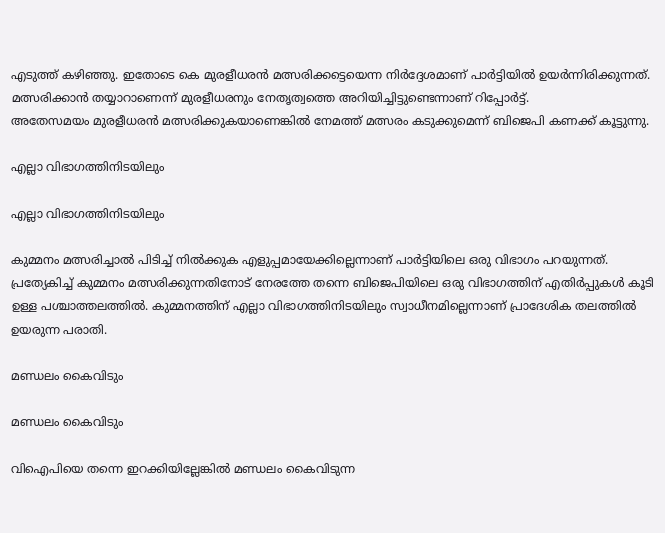എടുത്ത് കഴിഞ്ഞു. ഇതോടെ കെ മുരളീധരൻ മത്സരിക്കട്ടെയെന്ന നിർദ്ദേശമാണ് പാർട്ടിയിൽ ഉയർന്നിരിക്കുന്നത്. മത്സരിക്കാൻ തയ്യാറാണെന്ന് മുരളീധരനും നേതൃത്വത്തെ അറിയിച്ചിട്ടുണ്ടെന്നാണ് റിപ്പോർട്ട്.
അതേസമയം മുരളീധരൻ മത്സരിക്കുകയാണെങ്കിൽ നേമത്ത് മത്സരം കടുക്കുമെന്ന് ബിജെപി കണക്ക് കൂട്ടുന്നു.

എല്ലാ വിഭാഗത്തിനിടയിലും

എല്ലാ വിഭാഗത്തിനിടയിലും

കുമ്മനം മത്സരിച്ചാൽ പിടിച്ച് നിൽക്കുക എളുപ്പമായേക്കില്ലെന്നാണ് പാർട്ടിയിലെ ഒരു വിഭാഗം പറയുന്നത്. പ്രത്യേകിച്ച് കുമ്മനം മത്സരിക്കുന്നതിനോട് നേരത്തേ തന്നെ ബിജെപിയിലെ ഒരു വിഭാഗത്തിന് എതിർപ്പുകൾ കൂടി ഉള്ള പശ്ചാത്തലത്തിൽ. കുമ്മനത്തിന് എല്ലാ വിഭാഗത്തിനിടയിലും സ്വാധീനമില്ലെന്നാണ് പ്രാദേശിക തലത്തിൽ ഉയരുന്ന പരാതി.

മണ്ഡലം കൈവിടും

മണ്ഡലം കൈവിടും

വിഐപിയെ തന്നെ ഇറക്കിയില്ലേങ്കിൽ മണ്ഡലം കൈവിടുന്ന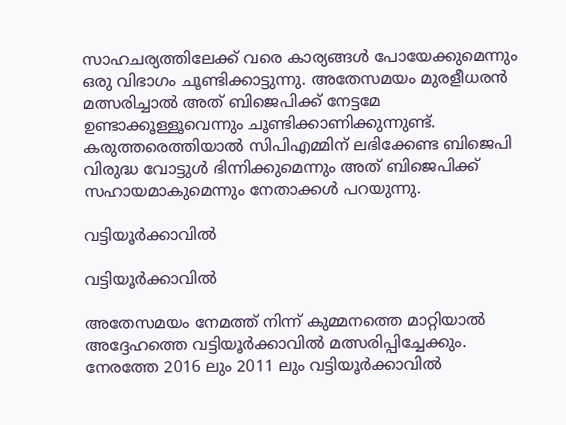സാഹചര്യത്തിലേക്ക് വരെ കാര്യങ്ങൾ പോയേക്കുമെന്നും ഒരു വിഭാഗം ചൂണ്ടിക്കാട്ടുന്നു. അതേസമയം മുരളീധരൻ മത്സരിച്ചാൽ അത് ബിജെപിക്ക് നേട്ടമേ ഉണ്ടാക്കൂള്ളൂവെന്നും ചൂണ്ടിക്കാണിക്കുന്നുണ്ട്. കരുത്തരെത്തിയാൽ സിപിഎമ്മിന് ലഭിക്കേണ്ട ബിജെപി വിരുദ്ധ വോട്ടുൾ ഭിന്നിക്കുമെന്നും അത് ബിജെപിക്ക് സഹായമാകുമെന്നും നേതാക്കൾ പറയുന്നു.

വട്ടിയൂർക്കാവിൽ

വട്ടിയൂർക്കാവിൽ

അതേസമയം നേമത്ത് നിന്ന് കുമ്മനത്തെ മാറ്റിയാൽ അദ്ദേഹത്തെ വട്ടിയൂർക്കാവിൽ മത്സരിപ്പിച്ചേക്കും. നേരത്തേ 2016 ലും 2011 ലും വട്ടിയൂർക്കാവിൽ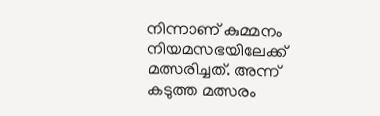നിന്നാണ് കുമ്മനം നിയമസഭയിലേക്ക് മത്സരിച്ചത്. അന്ന് കടുത്ത മത്സരം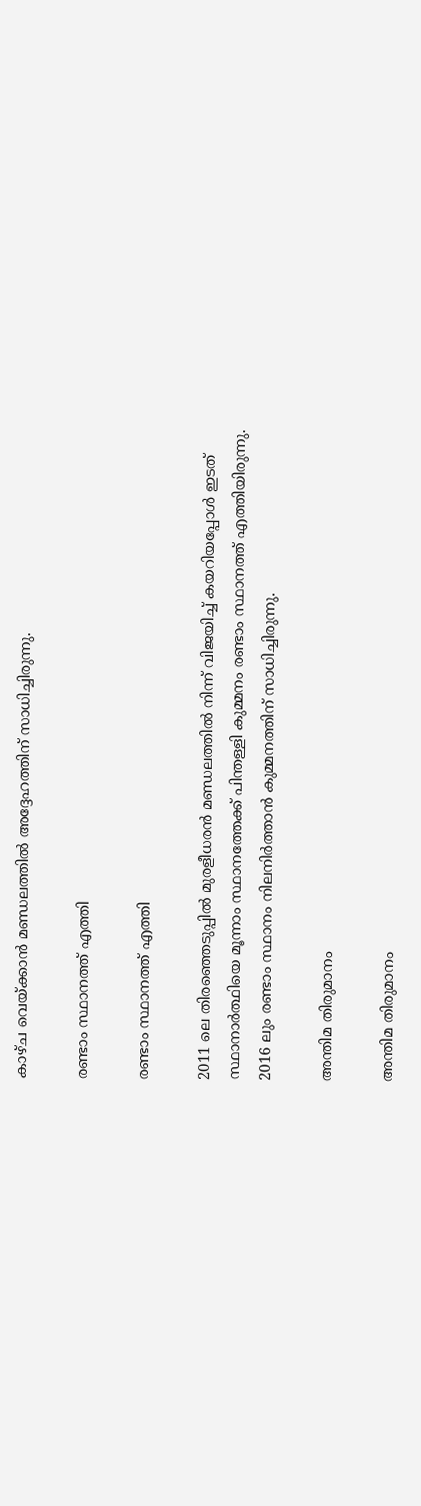കാഴ്ച വെയ്ക്കാൻ മണ്ഡലത്തിൽ അദ്ദേഹത്തിന് സാധിച്ചിരുന്നു.

രണ്ടാം സ്ഥാനത്ത് എത്തി

രണ്ടാം സ്ഥാനത്ത് എത്തി

2011 ലെ തിരഞ്ഞെടുപ്പിൽ മുരളീധരൻ മണ്ഡലത്തിൽ നിന്ന് വിജയിച്ച് കയറിയപ്പോൾ ഇടത് സ്ഥാനാർത്ഥിയെ മൂന്നാം സ്ഥാനത്തേക്ക് പിന്തള്ളി കുമ്മനം രണ്ടാം സ്ഥാനത്ത് എത്തിയിരുന്നു. 2016 ലും രണ്ടാം സ്ഥാനം നിലനിർത്താൻ കുമ്മനത്തിന് സാധിച്ചിരുന്നു.

അന്തിമ തിരുമാനം

അന്തിമ തിരുമാനം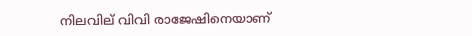നിലവില് വിവി രാജേഷിനെയാണ്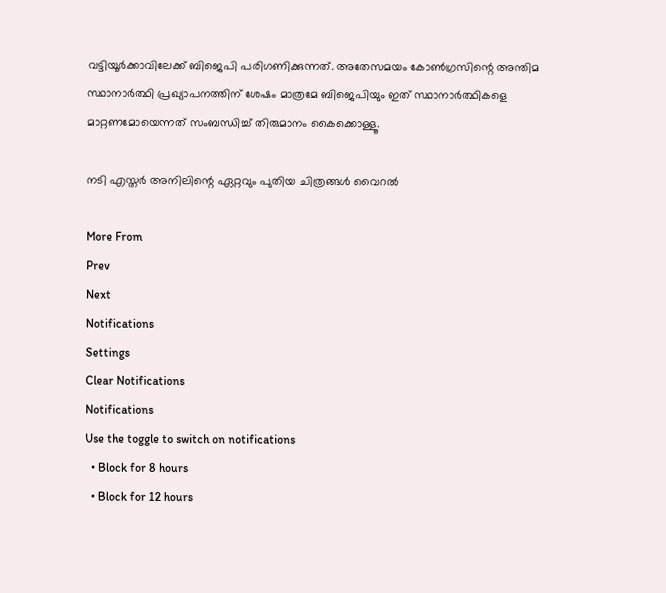വട്ടിയൂർക്കാവിലേക്ക് ബിജെപി പരിഗണിക്കുന്നത്. അതേസമയം കോൺഗ്രസിന്റെ അന്തിമ സ്ഥാനാർത്ഥി പ്രഖ്യാപനത്തിന് ശേഷം മാത്രമേ ബിജെപിയും ഇത് സ്ഥാനാർത്ഥികളെ മാറ്റണമോയെന്നത് സംബന്ധിച്ച് തിരുമാനം കൈക്കൊള്ളൂ.

നടി എസ്തര്‍ അനിലിന്റെ ഏറ്റവും പുതിയ ചിത്രങ്ങള്‍ വൈറല്‍

More From
Prev
Next
Notifications
Settings
Clear Notifications
Notifications
Use the toggle to switch on notifications
  • Block for 8 hours
  • Block for 12 hours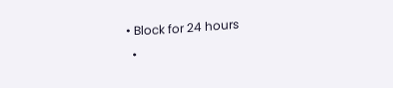• Block for 24 hours
  •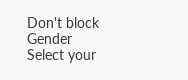Don't block
Gender
Select your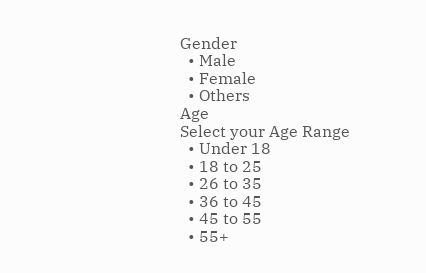Gender
  • Male
  • Female
  • Others
Age
Select your Age Range
  • Under 18
  • 18 to 25
  • 26 to 35
  • 36 to 45
  • 45 to 55
  • 55+